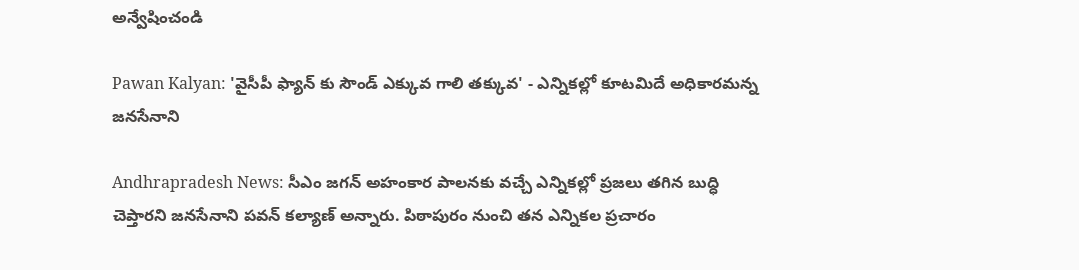అన్వేషించండి

Pawan Kalyan: 'వైసీపీ ఫ్యాన్ కు సౌండ్ ఎక్కువ గాలి తక్కువ' - ఎన్నికల్లో కూటమిదే అధికారమన్న జనసేనాని

Andhrapradesh News: సీఎం జగన్ అహంకార పాలనకు వచ్చే ఎన్నికల్లో ప్రజలు తగిన బుద్ధి చెప్తారని జనసేనాని పవన్ కల్యాణ్ అన్నారు. పిఠాపురం నుంచి తన ఎన్నికల ప్రచారం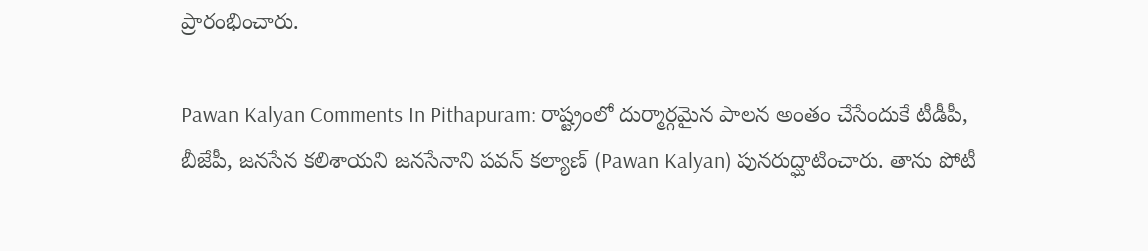ప్రారంభించారు.

Pawan Kalyan Comments In Pithapuram: రాష్ట్రంలో దుర్మార్గమైన పాలన అంతం చేసేందుకే టీడీపీ, బీజేపీ, జనసేన కలిశాయని జనసేనాని పవన్ కల్యాణ్ (Pawan Kalyan) పునరుద్ఘాటించారు. తాను పోటీ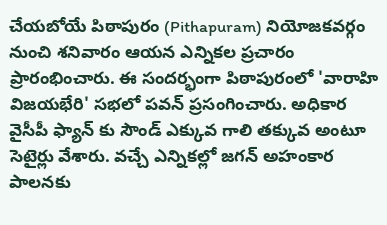చేయబోయే పిఠాపురం (Pithapuram) నియోజకవర్గం నుంచి శనివారం ఆయన ఎన్నికల ప్రచారం ప్రారంభించారు. ఈ సందర్భంగా పిఠాపురంలో 'వారాహి విజయభేరి' సభలో పవన్ ప్రసంగించారు. అధికార వైసీపీ ఫ్యాన్ కు సౌండ్ ఎక్కువ గాలి తక్కువ అంటూ సెటైర్లు వేశారు. వచ్చే ఎన్నికల్లో జగన్ అహంకార పాలనకు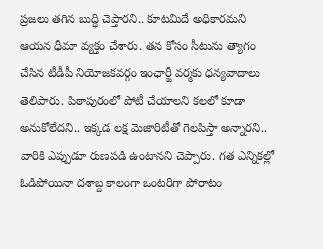ప్రజలు తగిన బుద్ధి చెప్తారని.. కూటమిదే అధికారమని ఆయన ధీమా వ్యక్తం చేశారు. తన కోసం సీటును త్యాగం చేసిన టీడీపీ నియోజకవర్గం ఇంఛార్జీ వర్మకు ధన్యవాదాలు తెలిపారు. పిఠాపురంలో పోటీ చేయాలని కలలో కూడా అనుకోలేదని.. ఇక్కడ లక్ష మెజారిటీతో గెలపిస్తా అన్నారని.. వారికి ఎప్పుడూ రుణపడి ఉంటానని చెప్పారు. గత ఎన్నికల్లో ఓడిపోయినా దశాబ్ద కాలంగా ఒంటరిగా పోరాటం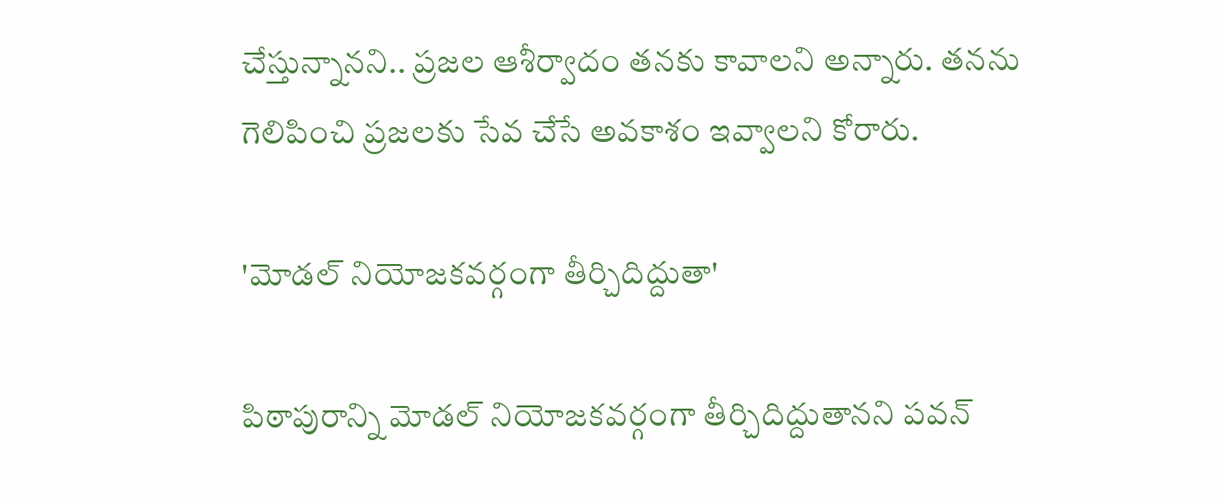చేస్తున్నానని.. ప్రజల ఆశీర్వాదం తనకు కావాలని అన్నారు. తనను గెలిపించి ప్రజలకు సేవ చేసే అవకాశం ఇవ్వాలని కోరారు.

'మోడల్ నియోజకవర్గంగా తీర్చిదిద్దుతా'

పిఠాపురాన్ని మోడల్ నియోజకవర్గంగా తీర్చిదిద్దుతానని పవన్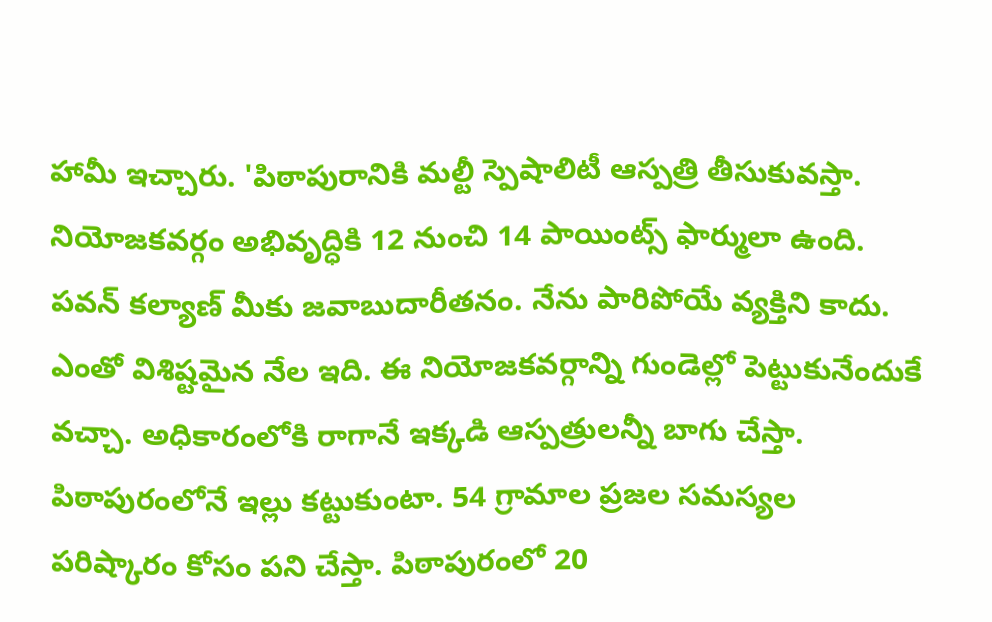హామీ ఇచ్చారు. 'పిఠాపురానికి మల్టీ స్పెషాలిటీ ఆస్పత్రి తీసుకువస్తా. నియోజకవర్గం అభివృద్ధికి 12 నుంచి 14 పాయింట్స్ ఫార్ములా ఉంది. పవన్ కల్యాణ్ మీకు జవాబుదారీతనం. నేను పారిపోయే వ్యక్తిని కాదు. ఎంతో విశిష్టమైన నేల ఇది. ఈ నియోజకవర్గాన్ని గుండెల్లో పెట్టుకునేందుకే వచ్చా. అధికారంలోకి రాగానే ఇక్కడి ఆస్పత్రులన్నీ బాగు చేస్తా. పిఠాపురంలోనే ఇల్లు కట్టుకుంటా. 54 గ్రామాల ప్రజల సమస్యల పరిష్కారం కోసం పని చేస్తా. పిఠాపురంలో 20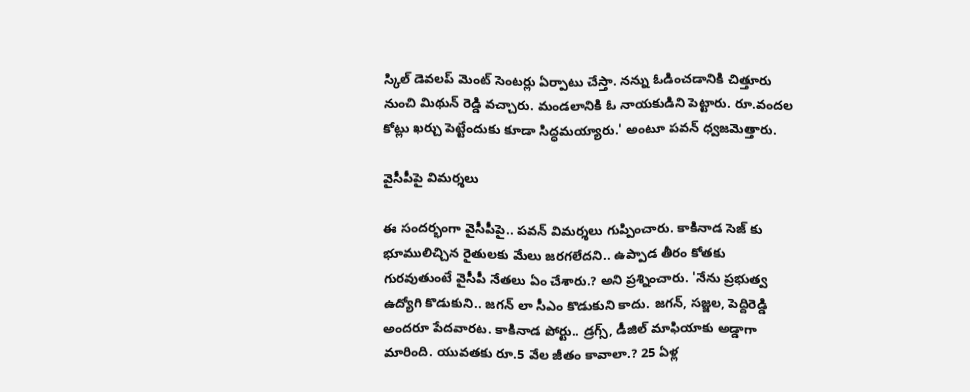స్కిల్ డెవలప్ మెంట్ సెంటర్లు ఏర్పాటు చేస్తా. నన్ను ఓడించడానికి చిత్తూరు నుంచి మిథున్ రెడ్డి వచ్చారు. మండలానికి ఓ నాయకుడిని పెట్టారు. రూ.వందల కోట్లు ఖర్చు పెట్టేందుకు కూడా సిద్ధమయ్యారు.' అంటూ పవన్ ధ్వజమెత్తారు.

వైసీపీపై విమర్శలు

ఈ సందర్భంగా వైసీపీపై.. పవన్ విమర్శలు గుప్పించారు. కాకినాడ సెజ్ కు భూములిచ్చిన రైతులకు మేలు జరగలేదని.. ఉప్పాడ తీరం కోతకు గురవుతుంటే వైసీపీ నేతలు ఏం చేశారు.? అని ప్రశ్నించారు. 'నేను ప్రభుత్వ ఉద్యోగి కొడుకుని.. జగన్ లా సీఎం కొడుకుని కాదు. జగన్, సజ్జల, పెద్దిరెడ్డి అందరూ పేదవారట. కాకినాడ పోర్టు.. డ్రగ్స్, డీజిల్ మాఫియాకు అడ్డాగా మారింది. యువతకు రూ.5 వేల జీతం కావాలా.? 25 ఏళ్ల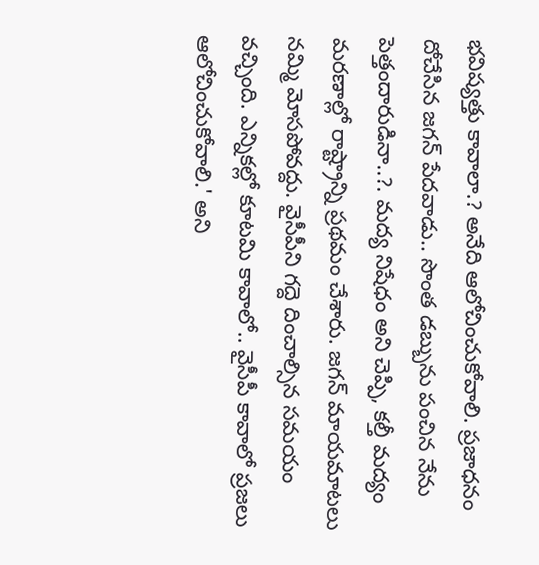భవిష్యత్తు కావాలా.? అనేది ఆలోచించుకోవాలి. ప్రజాధనం దోచేసిన జగన్ పేదవాడు.. సొంత డబ్బును పంచిన నేను పెత్తందారుడినా..?. మద్య నిషేధం అని చెప్పి, కల్తీ మద్యం మరణాల్లో రాష్ట్రాన్ని ప్రథమం చేశారు. జగన్ మాయమాటలు నమ్మి మోసపోవద్దు. వైసీపీని గద్దె దించాల్సిన సమయం వచ్చింది. ఎన్నికల్లో కూటమి కావాలో.. వైసీపీ కావాలో ప్రజలు ఆలోచించుకోవాలి.' అని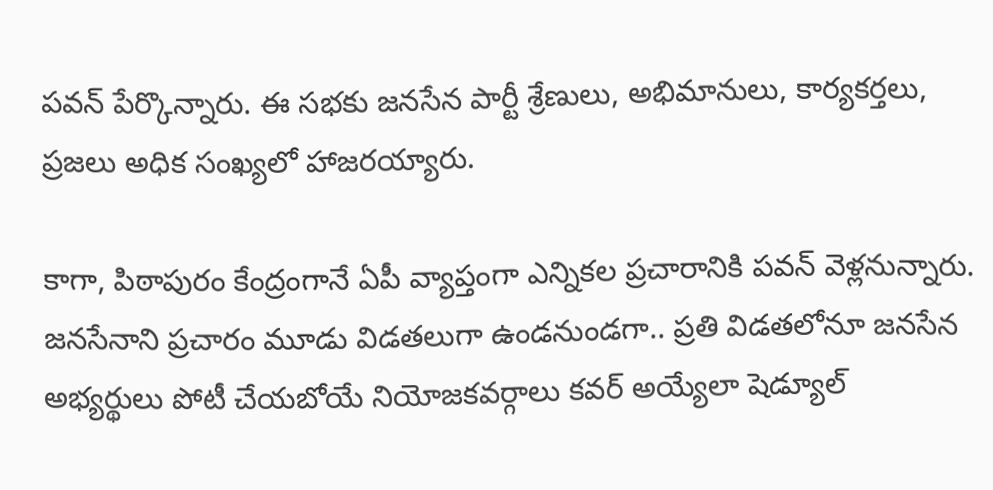పవన్ పేర్కొన్నారు. ఈ సభకు జనసేన పార్టీ శ్రేణులు, అభిమానులు, కార్యకర్తలు, ప్రజలు అధిక సంఖ్యలో హాజరయ్యారు.

కాగా, పిఠాపురం కేంద్రంగానే ఏపీ వ్యాప్తంగా ఎన్నికల ప్రచారానికి పవన్ వెళ్లనున్నారు. జనసేనాని ప్రచారం మూడు విడతలుగా ఉండనుండగా.. ప్రతి విడతలోనూ జనసేన అభ్యర్థులు పోటీ చేయబోయే నియోజకవర్గాలు కవర్ అయ్యేలా షెడ్యూల్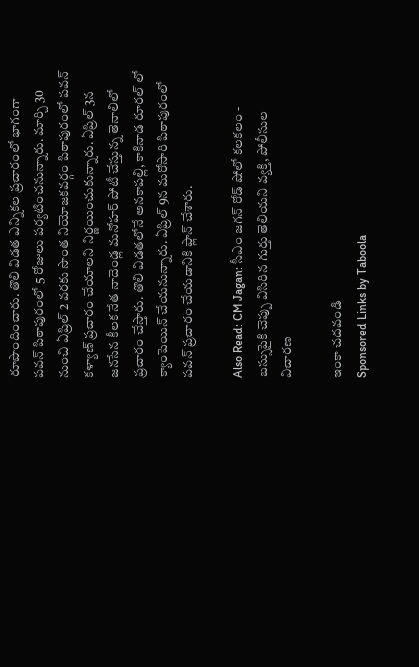రూపొందించారు. తొలి విడత ఎన్నికల ప్రచారంలో భాగంగా పవన్ పిఠాపురంలో 5 రోజులు పర్యటించనున్నారు. మార్చి 30 నుంచి ఏప్రిల్ 2 వరకు సొంత నియోజకవర్గం పిఠాపురంలో పవన్ కళ్యాణ్ ప్రచారం చేయాలని నిర్ణయించుకున్నారు. ఏప్రిల్ 3న జనసేన కీలక నేత నాదెండ్ల మనోహర్ పోటీ చేస్తున్న తెనాలిలో ప్రచారం చేస్తారు. తొలి విడతలోనే అనకాపల్లి, కాకినాడ రూరల్ లో క్యాంపెయిన్ చేయనున్నారు. ఏప్రిల్ 9న మరోసారి పిఠాపురంలో పవన్ ప్రచారం చేయడానికి ప్లాన్ చేశారు.

Also Read: CM Jagan: సీఎం జగన్ రోడ్ షోలో కలకలం - బస్సుపైకి చెప్పు విసిరిన గుర్తు తెలియని వ్యక్తి, పోలీసుల విచారణ

ఇంకా చదవండి
Sponsored Links by Taboola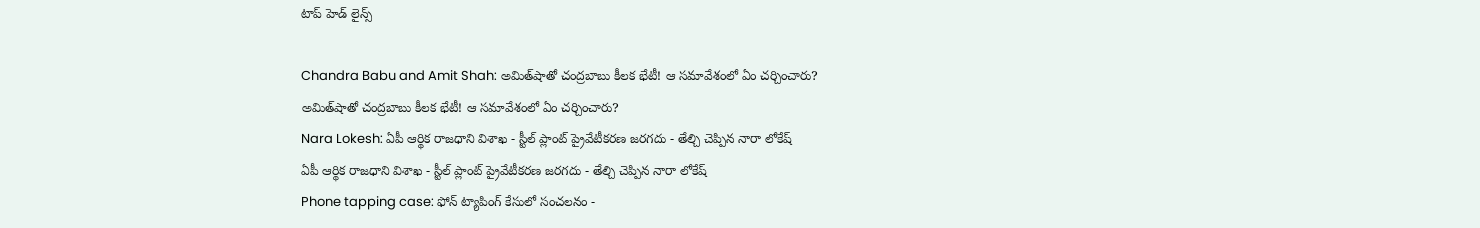టాప్ హెడ్ లైన్స్

Chandra Babu and Amit Shah: అమిత్‌షాతో చంద్రబాబు కీలక భేటీ! ఆ సమావేశంలో ఏం చర్చించారు?
అమిత్‌షాతో చంద్రబాబు కీలక భేటీ! ఆ సమావేశంలో ఏం చర్చించారు?
Nara Lokesh: ఏపీ ఆర్థిక రాజధాని విశాఖ - స్టీల్ ప్లాంట్ ప్రైవేటీకరణ జరగదు - తేల్చి చెప్పిన నారా లోకేష్
ఏపీ ఆర్థిక రాజధాని విశాఖ - స్టీల్ ప్లాంట్ ప్రైవేటీకరణ జరగదు - తేల్చి చెప్పిన నారా లోకేష్
Phone tapping case: ఫోన్ ట్యాపింగ్ కేసులో సంచలనం -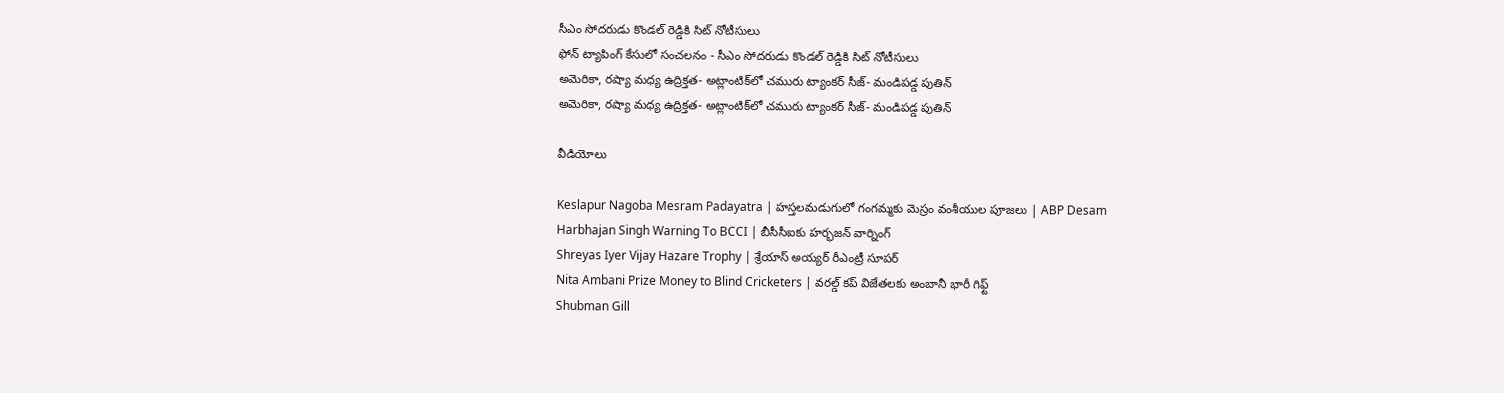సీఎం సోదరుడు కొండల్ రెడ్డికి సిట్ నోటీసులు
ఫోన్ ట్యాపింగ్ కేసులో సంచలనం - సీఎం సోదరుడు కొండల్ రెడ్డికి సిట్ నోటీసులు
అమెరికా, రష్యా మధ్య ఉద్రిక్తత- అట్లాంటిక్‌లో చమురు ట్యాంకర్‌ సీజ్‌- మండిపడ్డ పుతిన్
అమెరికా, రష్యా మధ్య ఉద్రిక్తత- అట్లాంటిక్‌లో చమురు ట్యాంకర్‌ సీజ్‌- మండిపడ్డ పుతిన్

వీడియోలు

Keslapur Nagoba Mesram Padayatra | హస్తలమడుగులో గంగమ్మకు మెస్రం వంశీయుల పూజలు | ABP Desam
Harbhajan Singh Warning To BCCI | బీసీసీఐకు హర్భజన్ వార్నింగ్
Shreyas Iyer Vijay Hazare Trophy | శ్రేయాస్ అయ్య‌ర్‌ రీఎంట్రీ సూపర్
Nita Ambani Prize Money to Blind Cricketers | వరల్డ్ కప్ విజేతలకు అంబానీ భారీ గిఫ్ట్
Shubman Gill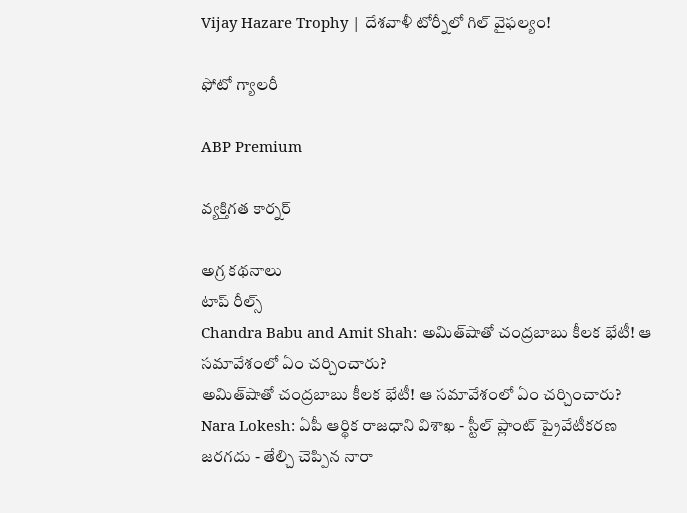Vijay Hazare Trophy | దేశవాళీ టోర్నీలో గిల్ వైఫల్యం!

ఫోటో గ్యాలరీ

ABP Premium

వ్యక్తిగత కార్నర్

అగ్ర కథనాలు
టాప్ రీల్స్
Chandra Babu and Amit Shah: అమిత్‌షాతో చంద్రబాబు కీలక భేటీ! ఆ సమావేశంలో ఏం చర్చించారు?
అమిత్‌షాతో చంద్రబాబు కీలక భేటీ! ఆ సమావేశంలో ఏం చర్చించారు?
Nara Lokesh: ఏపీ ఆర్థిక రాజధాని విశాఖ - స్టీల్ ప్లాంట్ ప్రైవేటీకరణ జరగదు - తేల్చి చెప్పిన నారా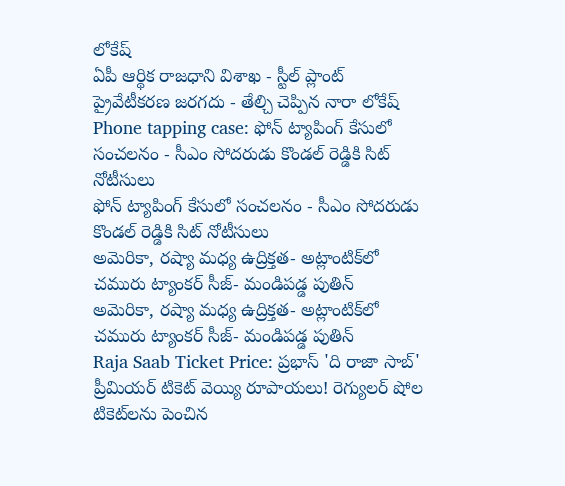లోకేష్
ఏపీ ఆర్థిక రాజధాని విశాఖ - స్టీల్ ప్లాంట్ ప్రైవేటీకరణ జరగదు - తేల్చి చెప్పిన నారా లోకేష్
Phone tapping case: ఫోన్ ట్యాపింగ్ కేసులో సంచలనం - సీఎం సోదరుడు కొండల్ రెడ్డికి సిట్ నోటీసులు
ఫోన్ ట్యాపింగ్ కేసులో సంచలనం - సీఎం సోదరుడు కొండల్ రెడ్డికి సిట్ నోటీసులు
అమెరికా, రష్యా మధ్య ఉద్రిక్తత- అట్లాంటిక్‌లో చమురు ట్యాంకర్‌ సీజ్‌- మండిపడ్డ పుతిన్
అమెరికా, రష్యా మధ్య ఉద్రిక్తత- అట్లాంటిక్‌లో చమురు ట్యాంకర్‌ సీజ్‌- మండిపడ్డ పుతిన్
Raja Saab Ticket Price: ప్రభాస్ 'ది రాజా సాబ్' ప్రీమియర్ టికెట్ వెయ్యి రూపాయలు! రెగ్యులర్ షోల టికెట్‌లను పెంచిన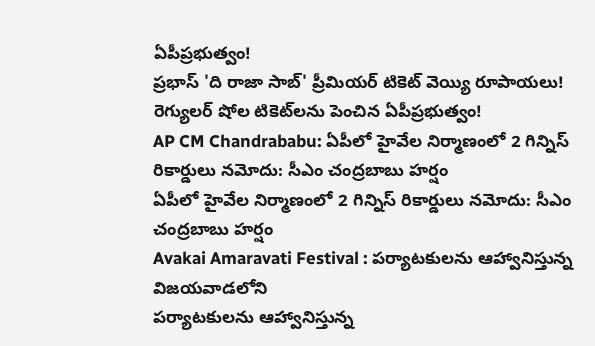ఏపీప్రభుత్వం!
ప్రభాస్ 'ది రాజా సాబ్' ప్రీమియర్ టికెట్ వెయ్యి రూపాయలు! రెగ్యులర్ షోల టికెట్‌లను పెంచిన ఏపీప్రభుత్వం!
AP CM Chandrababu: ఏపీలో హైవేల నిర్మాణంలో 2 గిన్నిస్ రికార్డులు నమోదు: సీఎం చంద్రబాబు హర్షం
ఏపీలో హైవేల నిర్మాణంలో 2 గిన్నిస్ రికార్డులు నమోదు: సీఎం చంద్రబాబు హర్షం
Avakai Amaravati Festival : పర్యాటకులను ఆహ్వానిస్తున్న విజయవాడలోని
పర్యాటకులను ఆహ్వానిస్తున్న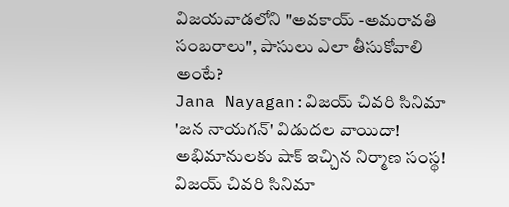విజయవాడలోని "అవకాయ్ -అమరావతి సంబరాలు", పాసులు ఎలా తీసుకోవాలి అంటే?
Jana Nayagan:విజయ్ చివరి సినిమా 'జన నాయగన్' విడుదల వాయిదా! అభిమానులకు షాక్ ఇచ్చిన నిర్మాణ సంస్థ!
విజయ్ చివరి సినిమా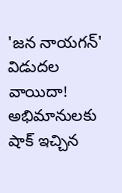'జన నాయగన్' విడుదల వాయిదా! అభిమానులకు షాక్ ఇచ్చిన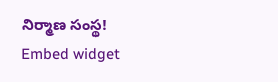నిర్మాణ సంస్థ!
Embed widget